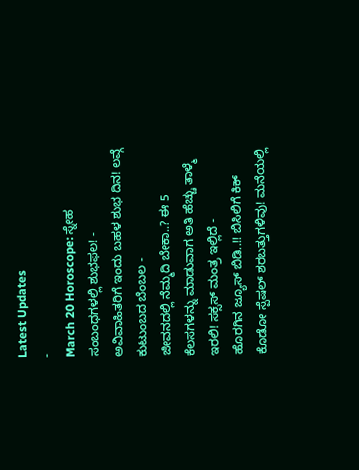Latest Updates
-
March 20 Horoscope: ಸ್ನೇಹ ಸಂಬಂಧಗಳಲ್ಲಿ ಶುಭಫಲ! -
ಅವಿವಾಹಿತರಿಗೆ ಇಂದು ಬಹಳ ಶುಭ ದಿನ! ಲವ್ಗೆ ಕುಟುಂಬದ ಬೆಂಬಲ -
ಜೀವನದಲ್ಲಿ ನೆಮ್ಮದಿ ಬೇಕಾ..? ಈ 5 ಕೆಲಸಗಳನ್ನು ಮಾಡುವಾಗ ಅತಿ ಹೆಚ್ಚು ತಾಳ್ಮೆ ಇರಲಿ! ಸಕ್ಸಸ್ ಮಂತ್ರ ಇಲ್ಲಿದೆ -
ಹೊರಗಿನ ಜ್ಯೂಸ್ ಬಿಡಿ..!! ಬಿಸಿಲಿಗೆ ಕಿಕ್ ಕೊಡೋ ಸ್ಪೆಷಲ್ ಶರಬತ್ತುಗಳಿವು! ಮನೆಯಲ್ಲಿ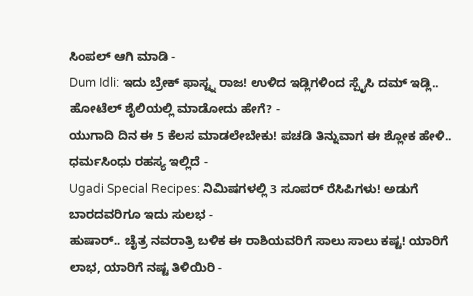ಸಿಂಪಲ್ ಆಗಿ ಮಾಡಿ -
Dum Idli: ಇದು ಬ್ರೇಕ್ ಫಾಸ್ಟ್ನ ರಾಜ! ಉಳಿದ ಇಡ್ಲಿಗಳಿಂದ ಸ್ಪೈಸಿ ದಮ್ ಇಡ್ಲಿ.. ಹೋಟೆಲ್ ಶೈಲಿಯಲ್ಲಿ ಮಾಡೋದು ಹೇಗೆ? -
ಯುಗಾದಿ ದಿನ ಈ 5 ಕೆಲಸ ಮಾಡಲೇಬೇಕು! ಪಚಡಿ ತಿನ್ನುವಾಗ ಈ ಶ್ಲೋಕ ಹೇಳಿ.. ಧರ್ಮಸಿಂಧು ರಹಸ್ಯ ಇಲ್ಲಿದೆ -
Ugadi Special Recipes: ನಿಮಿಷಗಳಲ್ಲಿ 3 ಸೂಪರ್ ರೆಸಿಪಿಗಳು! ಅಡುಗೆ ಬಾರದವರಿಗೂ ಇದು ಸುಲಭ -
ಹುಷಾರ್.. ಚೈತ್ರ ನವರಾತ್ರಿ ಬಳಿಕ ಈ ರಾಶಿಯವರಿಗೆ ಸಾಲು ಸಾಲು ಕಷ್ಟ! ಯಾರಿಗೆ ಲಾಭ, ಯಾರಿಗೆ ನಷ್ಟ ತಿಳಿಯಿರಿ -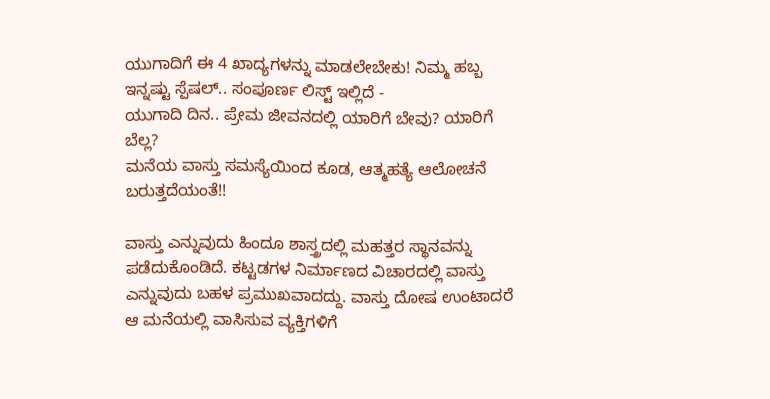ಯುಗಾದಿಗೆ ಈ 4 ಖಾದ್ಯಗಳನ್ನು ಮಾಡಲೇಬೇಕು! ನಿಮ್ಮ ಹಬ್ಬ ಇನ್ನಷ್ಟು ಸ್ಪೆಷಲ್.. ಸಂಪೂರ್ಣ ಲಿಸ್ಟ್ ಇಲ್ಲಿದೆ -
ಯುಗಾದಿ ದಿನ.. ಪ್ರೇಮ ಜೀವನದಲ್ಲಿ ಯಾರಿಗೆ ಬೇವು? ಯಾರಿಗೆ ಬೆಲ್ಲ?
ಮನೆಯ ವಾಸ್ತು ಸಮಸ್ಯೆಯಿಂದ ಕೂಡ, ಆತ್ಮಹತ್ಯೆ ಆಲೋಚನೆ ಬರುತ್ತದೆಯಂತೆ!!

ವಾಸ್ತು ಎನ್ನುವುದು ಹಿಂದೂ ಶಾಸ್ತ್ರದಲ್ಲಿ ಮಹತ್ತರ ಸ್ಥಾನವನ್ನು ಪಡೆದುಕೊಂಡಿದೆ. ಕಟ್ಟಡಗಳ ನಿರ್ಮಾಣದ ವಿಚಾರದಲ್ಲಿ ವಾಸ್ತು ಎನ್ನುವುದು ಬಹಳ ಪ್ರಮುಖವಾದದ್ದು. ವಾಸ್ತು ದೋಷ ಉಂಟಾದರೆ ಆ ಮನೆಯಲ್ಲಿ ವಾಸಿಸುವ ವ್ಯಕ್ತಿಗಳಿಗೆ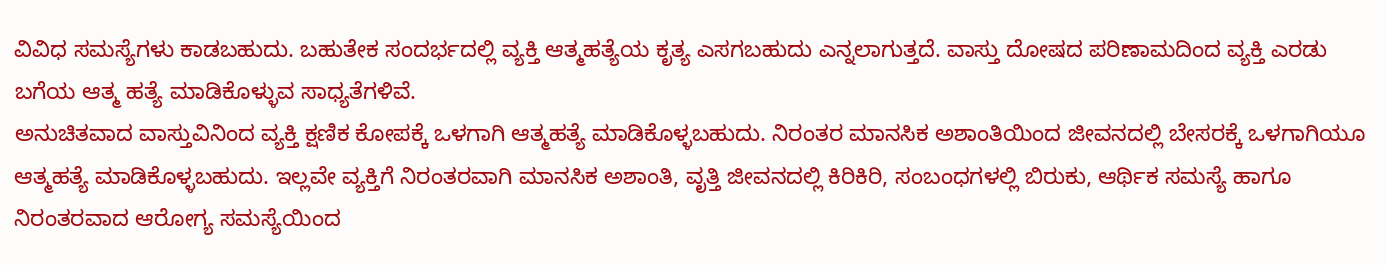ವಿವಿಧ ಸಮಸ್ಯೆಗಳು ಕಾಡಬಹುದು. ಬಹುತೇಕ ಸಂದರ್ಭದಲ್ಲಿ ವ್ಯಕ್ತಿ ಆತ್ಮಹತ್ಯೆಯ ಕೃತ್ಯ ಎಸಗಬಹುದು ಎನ್ನಲಾಗುತ್ತದೆ. ವಾಸ್ತು ದೋಷದ ಪರಿಣಾಮದಿಂದ ವ್ಯಕ್ತಿ ಎರಡು ಬಗೆಯ ಆತ್ಮ ಹತ್ಯೆ ಮಾಡಿಕೊಳ್ಳುವ ಸಾಧ್ಯತೆಗಳಿವೆ.
ಅನುಚಿತವಾದ ವಾಸ್ತುವಿನಿಂದ ವ್ಯಕ್ತಿ ಕ್ಷಣಿಕ ಕೋಪಕ್ಕೆ ಒಳಗಾಗಿ ಆತ್ಮಹತ್ಯೆ ಮಾಡಿಕೊಳ್ಳಬಹುದು. ನಿರಂತರ ಮಾನಸಿಕ ಅಶಾಂತಿಯಿಂದ ಜೀವನದಲ್ಲಿ ಬೇಸರಕ್ಕೆ ಒಳಗಾಗಿಯೂ ಆತ್ಮಹತ್ಯೆ ಮಾಡಿಕೊಳ್ಳಬಹುದು. ಇಲ್ಲವೇ ವ್ಯಕ್ತಿಗೆ ನಿರಂತರವಾಗಿ ಮಾನಸಿಕ ಅಶಾಂತಿ, ವೃತ್ತಿ ಜೀವನದಲ್ಲಿ ಕಿರಿಕಿರಿ, ಸಂಬಂಧಗಳಲ್ಲಿ ಬಿರುಕು, ಆರ್ಥಿಕ ಸಮಸ್ಯೆ ಹಾಗೂ ನಿರಂತರವಾದ ಆರೋಗ್ಯ ಸಮಸ್ಯೆಯಿಂದ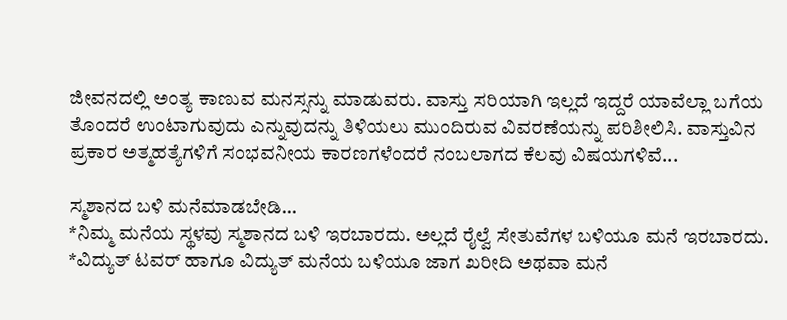ಜೀವನದಲ್ಲಿ ಅಂತ್ಯ ಕಾಣುವ ಮನಸ್ಸನ್ನು ಮಾಡುವರು. ವಾಸ್ತು ಸರಿಯಾಗಿ ಇಲ್ಲದೆ ಇದ್ದರೆ ಯಾವೆಲ್ಲಾ ಬಗೆಯ ತೊಂದರೆ ಉಂಟಾಗುವುದು ಎನ್ನುವುದನ್ನು ತಿಳಿಯಲು ಮುಂದಿರುವ ವಿವರಣೆಯನ್ನು ಪರಿಶೀಲಿಸಿ. ವಾಸ್ತುವಿನ ಪ್ರಕಾರ ಅತ್ಮಹತ್ಯೆಗಳಿಗೆ ಸಂಭವನೀಯ ಕಾರಣಗಳೆಂದರೆ ನಂಬಲಾಗದ ಕೆಲವು ವಿಷಯಗಳಿವೆ...

ಸ್ಮಶಾನದ ಬಳಿ ಮನೆಮಾಡಬೇಡಿ...
*ನಿಮ್ಮ ಮನೆಯ ಸ್ಥಳವು ಸ್ಮಶಾನದ ಬಳಿ ಇರಬಾರದು. ಅಲ್ಲದೆ ರೈಲ್ವೆ ಸೇತುವೆಗಳ ಬಳಿಯೂ ಮನೆ ಇರಬಾರದು.
*ವಿದ್ಯುತ್ ಟವರ್ ಹಾಗೂ ವಿದ್ಯುತ್ ಮನೆಯ ಬಳಿಯೂ ಜಾಗ ಖರೀದಿ ಅಥವಾ ಮನೆ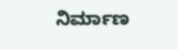ನಿರ್ಮಾಣ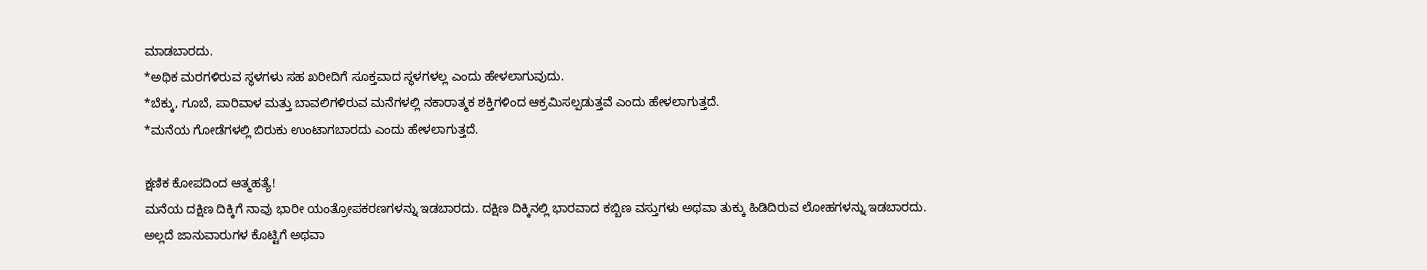ಮಾಡಬಾರದು.
*ಅಥಿಕ ಮರಗಳಿರುವ ಸ್ಥಳಗಳು ಸಹ ಖರೀದಿಗೆ ಸೂಕ್ತವಾದ ಸ್ಥಳಗಳಲ್ಲ ಎಂದು ಹೇಳಲಾಗುವುದು.
*ಬೆಕ್ಕು, ಗೂಬೆ, ಪಾರಿವಾಳ ಮತ್ತು ಬಾವಲಿಗಳಿರುವ ಮನೆಗಳಲ್ಲಿ ನಕಾರಾತ್ಮಕ ಶಕ್ತಿಗಳಿಂದ ಆಕ್ರಮಿಸಲ್ಪಡುತ್ತವೆ ಎಂದು ಹೇಳಲಾಗುತ್ತದೆ.
*ಮನೆಯ ಗೋಡೆಗಳಲ್ಲಿ ಬಿರುಕು ಉಂಟಾಗಬಾರದು ಎಂದು ಹೇಳಲಾಗುತ್ತದೆ.

ಕ್ಷಣಿಕ ಕೋಪದಿಂದ ಆತ್ಮಹತ್ಯೆ!
ಮನೆಯ ದಕ್ಷಿಣ ದಿಕ್ಕಿಗೆ ನಾವು ಭಾರೀ ಯಂತ್ರೋಪಕರಣಗಳನ್ನು ಇಡಬಾರದು. ದಕ್ಷಿಣ ದಿಕ್ಕಿನಲ್ಲಿ ಭಾರವಾದ ಕಬ್ಬಿಣ ವಸ್ತುಗಳು ಅಥವಾ ತುಕ್ಕು ಹಿಡಿದಿರುವ ಲೋಹಗಳನ್ನು ಇಡಬಾರದು. ಅಲ್ಲದೆ ಜಾನುವಾರುಗಳ ಕೊಟ್ಟಿಗೆ ಅಥವಾ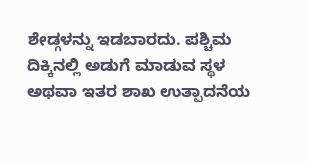ಶೇಡ್ಗಳನ್ನು ಇಡಬಾರದು. ಪಶ್ಚಿಮ ದಿಕ್ಕಿನಲ್ಲಿ ಅಡುಗೆ ಮಾಡುವ ಸ್ಥಳ ಅಥವಾ ಇತರ ಶಾಖ ಉತ್ಪಾದನೆಯ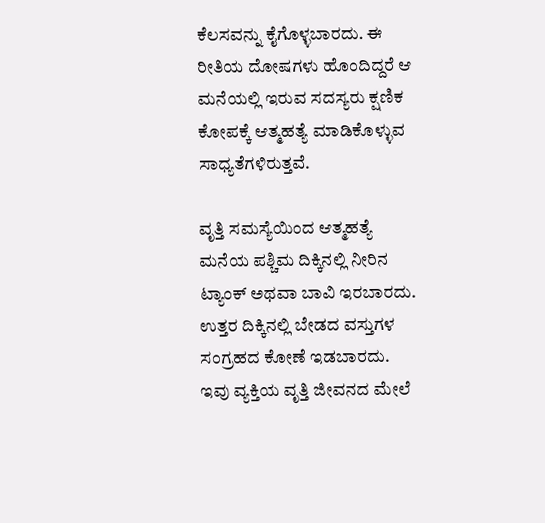ಕೆಲಸವನ್ನು ಕೈಗೊಳ್ಳಬಾರದು. ಈ ರೀತಿಯ ದೋಷಗಳು ಹೊಂದಿದ್ದರೆ ಆ ಮನೆಯಲ್ಲಿ ಇರುವ ಸದಸ್ಯರು ಕ್ಷಣಿಕ ಕೋಪಕ್ಕೆ ಆತ್ಮಹತ್ಯೆ ಮಾಡಿಕೊಳ್ಳುವ ಸಾಧ್ಯತೆಗಳಿರುತ್ತವೆ.

ವೃತ್ತಿ ಸಮಸ್ಯೆಯಿಂದ ಆತ್ಮಹತ್ಯೆ
ಮನೆಯ ಪಶ್ಚಿಮ ದಿಕ್ಕಿನಲ್ಲಿ ನೀರಿನ ಟ್ಯಾಂಕ್ ಅಥವಾ ಬಾವಿ ಇರಬಾರದು. ಉತ್ತರ ದಿಕ್ಕಿನಲ್ಲಿ ಬೇಡದ ವಸ್ತುಗಳ ಸಂಗ್ರಹದ ಕೋಣೆ ಇಡಬಾರದು. ಇವು ವ್ಯಕ್ತಿಯ ವೃತ್ತಿ ಜೀವನದ ಮೇಲೆ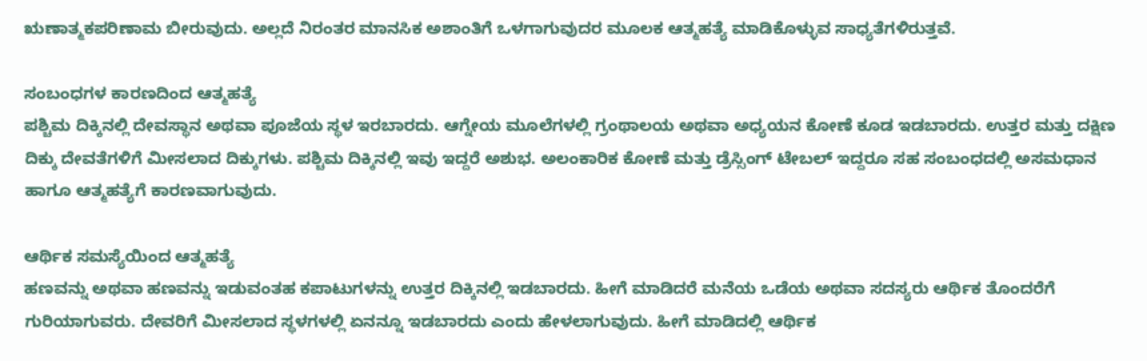ಋಣಾತ್ಮಕಪರಿಣಾಮ ಬೀರುವುದು. ಅಲ್ಲದೆ ನಿರಂತರ ಮಾನಸಿಕ ಅಶಾಂತಿಗೆ ಒಳಗಾಗುವುದರ ಮೂಲಕ ಆತ್ಮಹತ್ಯೆ ಮಾಡಿಕೊಳ್ಳುವ ಸಾಧ್ಯತೆಗಳಿರುತ್ತವೆ.

ಸಂಬಂಧಗಳ ಕಾರಣದಿಂದ ಆತ್ಮಹತ್ಯೆ
ಪಶ್ಚಿಮ ದಿಕ್ಕಿನಲ್ಲಿ ದೇವಸ್ಥಾನ ಅಥವಾ ಪೂಜೆಯ ಸ್ಥಳ ಇರಬಾರದು. ಆಗ್ನೇಯ ಮೂಲೆಗಳಲ್ಲಿ ಗ್ರಂಥಾಲಯ ಅಥವಾ ಅಧ್ಯಯನ ಕೋಣೆ ಕೂಡ ಇಡಬಾರದು. ಉತ್ತರ ಮತ್ತು ದಕ್ಷಿಣ ದಿಕ್ಕು ದೇವತೆಗಳಿಗೆ ಮೀಸಲಾದ ದಿಕ್ಕುಗಳು. ಪಶ್ಚಿಮ ದಿಕ್ಕಿನಲ್ಲಿ ಇವು ಇದ್ದರೆ ಅಶುಭ. ಅಲಂಕಾರಿಕ ಕೋಣೆ ಮತ್ತು ಡ್ರೆಸ್ಸಿಂಗ್ ಟೇಬಲ್ ಇದ್ದರೂ ಸಹ ಸಂಬಂಧದಲ್ಲಿ ಅಸಮಧಾನ ಹಾಗೂ ಆತ್ಮಹತ್ಯೆಗೆ ಕಾರಣವಾಗುವುದು.

ಆರ್ಥಿಕ ಸಮಸ್ಯೆಯಿಂದ ಆತ್ಮಹತ್ಯೆ
ಹಣವನ್ನು ಅಥವಾ ಹಣವನ್ನು ಇಡುವಂತಹ ಕಪಾಟುಗಳನ್ನು ಉತ್ತರ ದಿಕ್ಕಿನಲ್ಲಿ ಇಡಬಾರದು. ಹೀಗೆ ಮಾಡಿದರೆ ಮನೆಯ ಒಡೆಯ ಅಥವಾ ಸದಸ್ಯರು ಆರ್ಥಿಕ ತೊಂದರೆಗೆ ಗುರಿಯಾಗುವರು. ದೇವರಿಗೆ ಮೀಸಲಾದ ಸ್ಥಳಗಳಲ್ಲಿ ಏನನ್ನೂ ಇಡಬಾರದು ಎಂದು ಹೇಳಲಾಗುವುದು. ಹೀಗೆ ಮಾಡಿದಲ್ಲಿ ಆರ್ಥಿಕ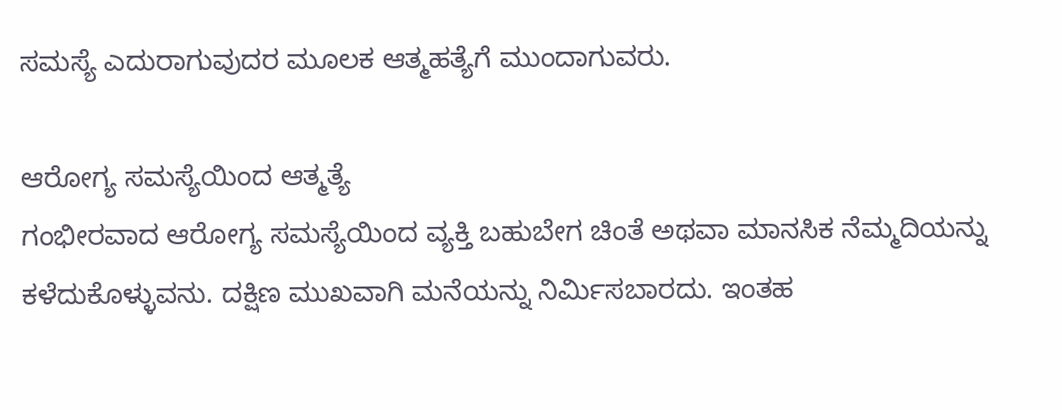ಸಮಸ್ಯೆ ಎದುರಾಗುವುದರ ಮೂಲಕ ಆತ್ಮಹತ್ಯೆಗೆ ಮುಂದಾಗುವರು.

ಆರೋಗ್ಯ ಸಮಸ್ಯೆಯಿಂದ ಆತ್ಮತ್ಯೆ
ಗಂಭೀರವಾದ ಆರೋಗ್ಯ ಸಮಸ್ಯೆಯಿಂದ ವ್ಯಕ್ತಿ ಬಹುಬೇಗ ಚಿಂತೆ ಅಥವಾ ಮಾನಸಿಕ ನೆಮ್ಮದಿಯನ್ನು ಕಳೆದುಕೊಳ್ಳುವನು. ದಕ್ಷಿಣ ಮುಖವಾಗಿ ಮನೆಯನ್ನು ನಿರ್ಮಿಸಬಾರದು. ಇಂತಹ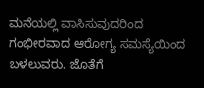ಮನೆಯಲ್ಲಿ ವಾಸಿಸುವುದರಿಂದ ಗಂಭೀರವಾದ ಆರೋಗ್ಯ ಸಮಸ್ಯೆಯಿಂದ ಬಳಲುವರು. ಜೊತೆಗೆ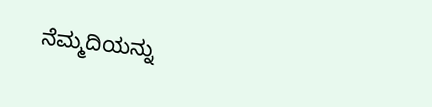ನೆಮ್ಮದಿಯನ್ನು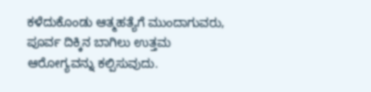ಕಳೆದುಕೊಂಡು ಆತ್ಮಹತ್ಯೆಗೆ ಮುಂದಾಗುವರು, ಪೂರ್ವ ದಿಕ್ಕಿನ ಬಾಗಿಲು ಉತ್ತಮ ಆರೋಗ್ಯವನ್ನು ಕಲ್ಪಿಸುವುದು.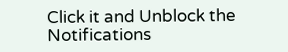Click it and Unblock the Notifications